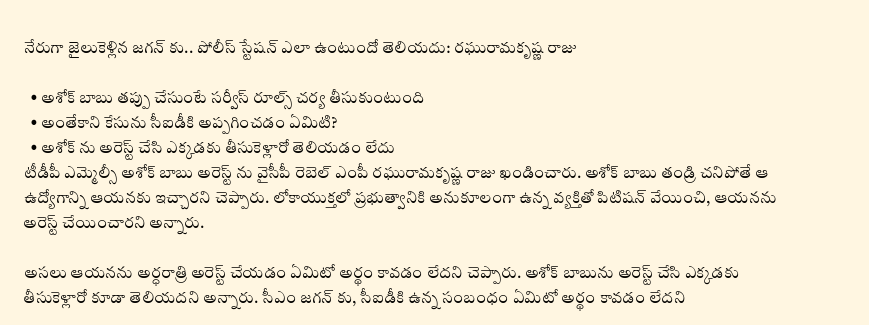నేరుగా జైలుకెళ్లిన జగన్ కు.. పోలీస్ స్టేషన్ ఎలా ఉంటుందో తెలియదు: రఘురామకృష్ణ రాజు

  • అశోక్ బాబు తప్పు చేసుంటే సర్వీస్ రూల్స్ చర్య తీసుకుంటుంది
  • అంతేకాని కేసును సీఐడీకి అప్పగించడం ఏమిటి?
  • అశోక్ ను అరెస్ట్ చేసి ఎక్కడకు తీసుకెళ్లారో తెలియడం లేదు
టీడీపీ ఎమ్మెల్సీ అశోక్ బాబు అరెస్ట్ ను వైసీపీ రెబెల్ ఎంపీ రఘురామకృష్ణ రాజు ఖండించారు. అశోక్ బాబు తండ్రి చనిపోతే ఆ ఉద్యోగాన్ని ఆయనకు ఇచ్చారని చెప్పారు. లోకాయుక్తలో ప్రభుత్వానికి అనుకూలంగా ఉన్న వ్యక్తితో పిటిషన్ వేయించి, ఆయనను అరెస్ట్ చేయించారని అన్నారు.

అసలు ఆయనను అర్ధరాత్రి అరెస్ట్ చేయడం ఏమిటో అర్థం కావడం లేదని చెప్పారు. అశోక్ బాబును అరెస్ట్ చేసి ఎక్కడకు తీసుకెళ్లారో కూడా తెలియదని అన్నారు. సీఎం జగన్ కు, సీఐడీకి ఉన్న సంబంధం ఏమిటో అర్థం కావడం లేదని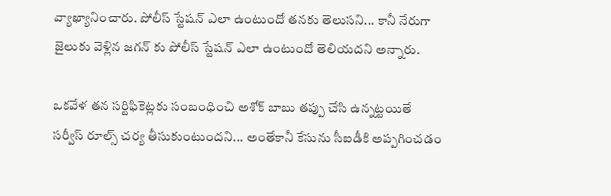వ్యాఖ్యానించారు. పోలీస్ స్టేషన్ ఎలా ఉంటుందో తనకు తెలుసని... కానీ నేరుగా జైలుకు వెళ్లిన జగన్ కు పోలీస్ స్టేషన్ ఎలా ఉంటుందో తెలియదని అన్నారు.

ఒకవేళ తన సర్టిఫికెట్లకు సంబంధించి అశోక్ బాబు తప్పు చేసి ఉన్నట్టయితే సర్వీస్ రూల్స్ చర్య తీసుకుంటుందని... అంతేకానీ కేసును సీఐడీకి అప్పగించడం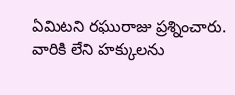ఏమిటని రఘురాజు ప్రశ్నించారు. వారికి లేని హక్కులను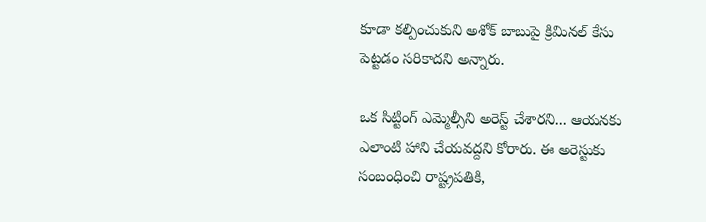కూడా కల్పించుకుని అశోక్ బాబుపై క్రిమినల్ కేసు పెట్టడం సరికాదని అన్నారు.

ఒక సిట్టింగ్ ఎమ్మెల్సీని అరెస్ట్ చేశారని... ఆయనకు ఎలాంటి హాని చేయవద్దని కోరారు. ఈ అరెస్టుకు సంబంధించి రాష్ట్రపతికి,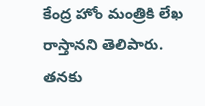కేంద్ర హోం మంత్రికి లేఖ రాస్తానని తెలిపారు. తనకు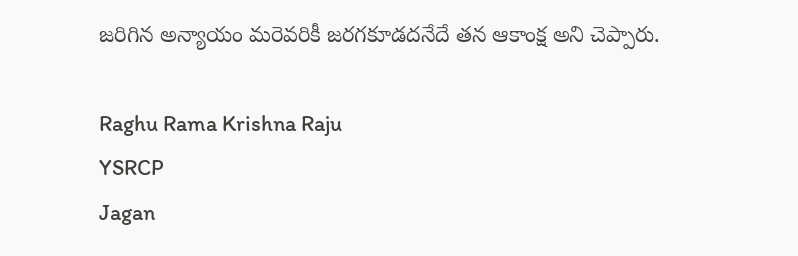జరిగిన అన్యాయం మరెవరికీ జరగకూడదనేదే తన ఆకాంక్ష అని చెప్పారు.

Raghu Rama Krishna Raju
YSRCP
Jagan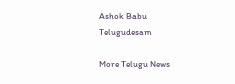Ashok Babu
Telugudesam

More Telugu News